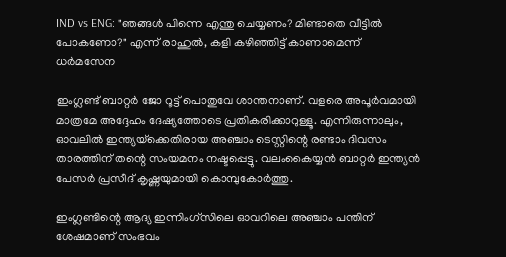IND vs ENG: "ഞങ്ങൾ പിന്നെ എന്തു ചെയ്യണം? മിണ്ടാതെ വീട്ടിൽ പോകണോ?" എന്ന് രാഹുൽ, കളി കഴിഞ്ഞി‌ട്ട് കാണാമെന്ന് ധർമസേന

ഇംഗ്ലണ്ട് ബാറ്റർ ജോ റൂട്ട് പൊതുവേ ശാന്തനാണ്. വളരെ അപൂർവമായി മാത്രമേ അദ്ദേഹം ദേഷ്യത്തോടെ പ്രതികരിക്കാറുള്ളൂ. എന്നിരുന്നാലും, ഓവലിൽ ഇന്ത്യയ്‌ക്കെതിരായ അഞ്ചാം ടെസ്റ്റിന്റെ രണ്ടാം ദിവസം താരത്തിന് തന്റെ സംയമനം നഷ്ടപ്പെട്ടു. വലംകൈയ്യൻ ബാറ്റർ ഇന്ത്യൻ പേസർ പ്രസീദ് കൃഷ്ണയുമായി കൊമ്പുകോർത്തു.

ഇംഗ്ലണ്ടിന്റെ ആദ്യ ഇന്നിംഗ്‌സിലെ ഓവറിലെ അഞ്ചാം പന്തിന് ശേഷമാണ് സംഭവം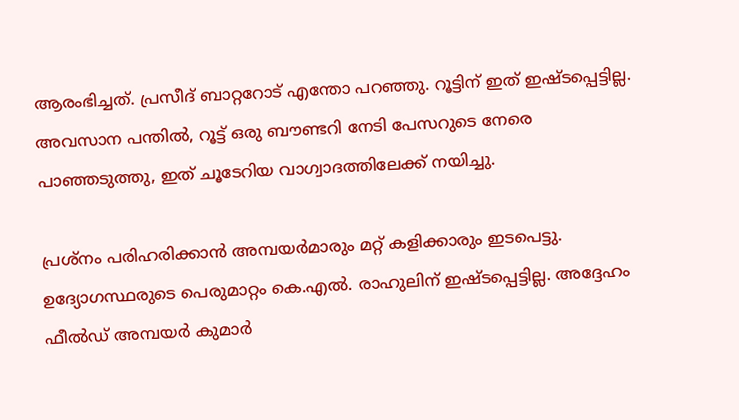ആരംഭിച്ചത്. പ്രസീദ് ബാറ്ററോട് എന്തോ പറഞ്ഞു. റൂട്ടിന് ഇത് ഇഷ്ടപ്പെട്ടില്ല. അവസാന പന്തിൽ, റൂട്ട് ഒരു ബൗണ്ടറി നേടി പേസറുടെ നേരെ പാഞ്ഞടുത്തു, ഇത് ചൂടേറിയ വാഗ്വാദത്തിലേക്ക് നയിച്ചു.

പ്രശ്നം പരിഹരിക്കാൻ അമ്പയർമാരും മറ്റ് കളിക്കാരും ഇടപെട്ടു. ഉദ്യോഗസ്ഥരുടെ പെരുമാറ്റം കെ.എൽ. രാഹുലിന് ഇഷ്ടപ്പെട്ടില്ല. അദ്ദേഹം ഫീൽഡ് അമ്പയർ കുമാർ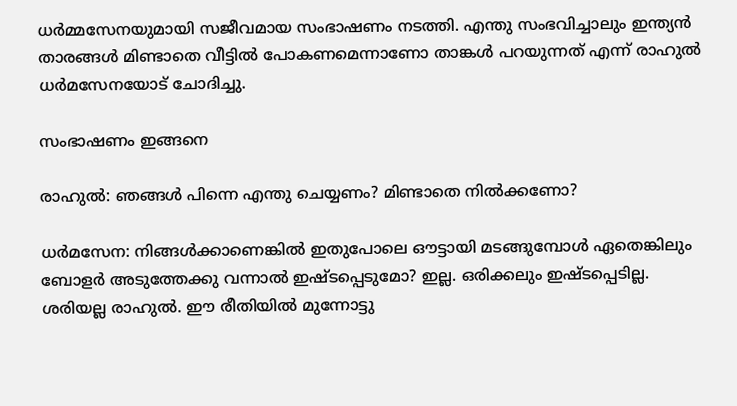ധർമ്മസേനയുമായി സജീവമായ സംഭാഷണം നടത്തി. എന്തു സംഭവിച്ചാലും ഇന്ത്യൻ താരങ്ങൾ മിണ്ടാതെ വീട്ടിൽ പോകണമെന്നാണോ താങ്കൾ പറയുന്നത് എന്ന് രാഹുൽ ധർമസേനയോട് ചോദിച്ചു.

സംഭാഷണം ഇങ്ങനെ

രാഹുൽ: ഞങ്ങൾ പിന്നെ എന്തു ചെയ്യണം? മിണ്ടാതെ നിൽക്കണോ?

ധർമസേന: നിങ്ങൾക്കാണെങ്കിൽ ഇതുപോലെ ഔട്ടായി മടങ്ങുമ്പോൾ ഏതെങ്കിലും ബോളർ അടുത്തേക്കു വന്നാൽ ഇഷ്ടപ്പെടുമോ? ഇല്ല. ഒരിക്കലും ഇഷ്ടപ്പെടില്ല. ശരിയല്ല രാഹുൽ. ഈ രീതിയിൽ മുന്നോട്ടു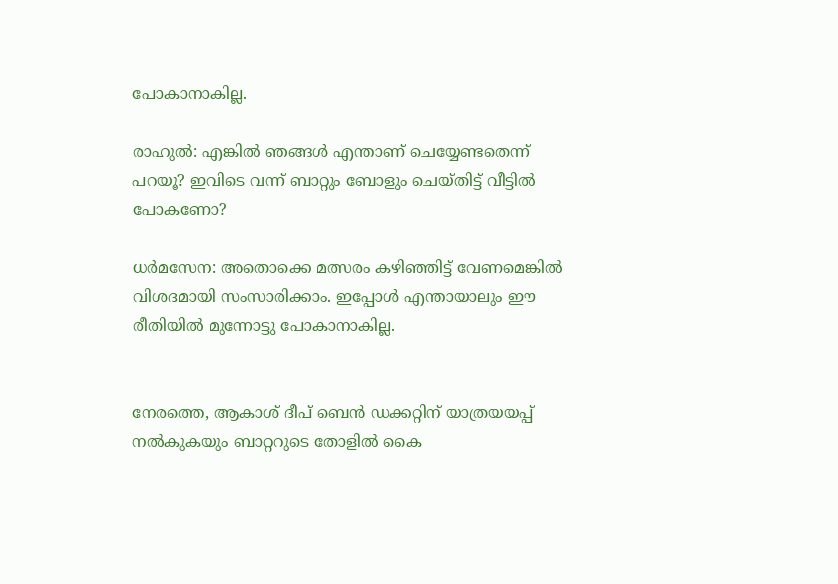പോകാനാകില്ല.

രാഹുൽ: എങ്കിൽ ഞങ്ങൾ എന്താണ് ചെയ്യേണ്ടതെന്ന് പറയൂ? ഇവിടെ വന്ന് ബാറ്റും ബോളും ചെയ്തിട്ട് വീട്ടിൽ പോകണോ?

ധർമസേന: അതൊക്കെ മത്സരം കഴിഞ്ഞിട്ട് വേണമെങ്കിൽ വിശദമായി സംസാരിക്കാം. ഇപ്പോൾ എന്തായാലും ഈ രീതിയിൽ മുന്നോട്ടു പോകാനാകില്ല.


നേരത്തെ, ആകാശ് ദീപ് ബെൻ ഡക്കറ്റിന് യാത്രയയപ്പ് നൽകുകയും ബാറ്ററുടെ തോളിൽ കൈ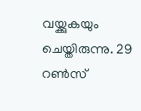വയ്ക്കുകയും ചെയ്തിരുന്നു. 29 റൺസ്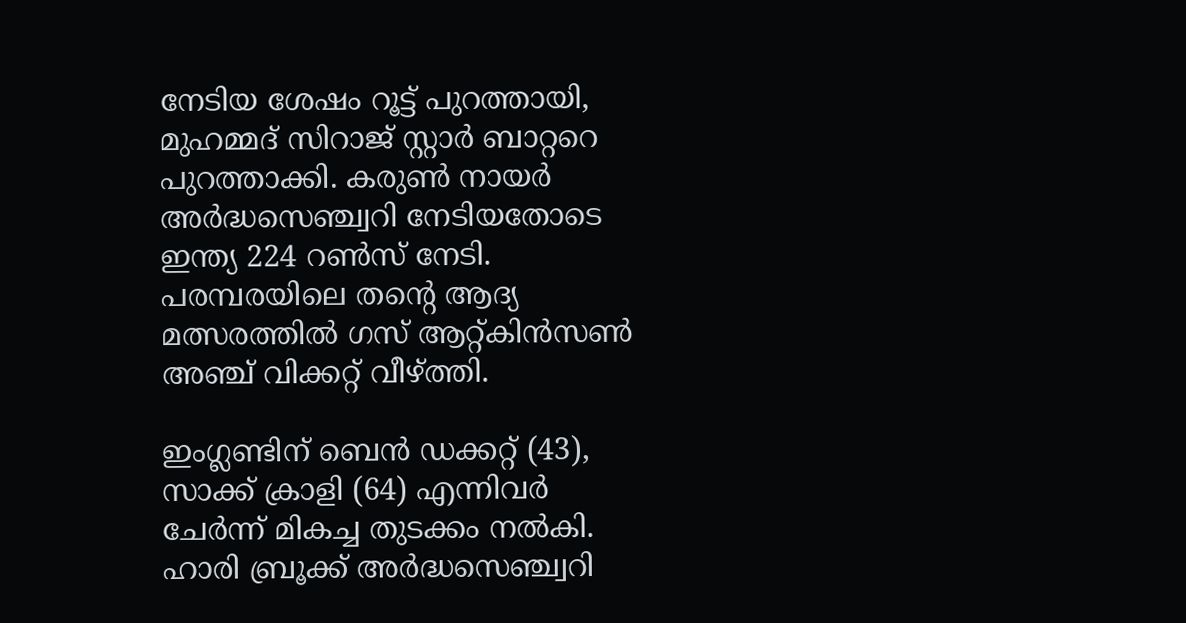നേടിയ ശേഷം റൂട്ട് പുറത്തായി, മുഹമ്മദ് സിറാജ് സ്റ്റാർ ബാറ്ററെ പുറത്താക്കി. കരുൺ നായർ അർദ്ധസെഞ്ച്വറി നേടിയതോടെ ഇന്ത്യ 224 റൺസ് നേടി. പരമ്പരയിലെ തന്റെ ആദ്യ മത്സരത്തിൽ ഗസ് ആറ്റ്കിൻസൺ അഞ്ച് വിക്കറ്റ് വീഴ്ത്തി.

ഇംഗ്ലണ്ടിന് ബെൻ ഡക്കറ്റ് (43), സാക്ക് ക്രാളി (64) എന്നിവർ ചേർന്ന് മികച്ച തുടക്കം നൽകി. ഹാരി ബ്രൂക്ക് അർദ്ധസെഞ്ച്വറി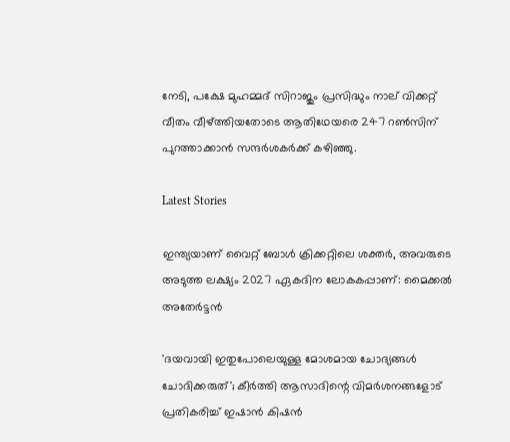നേടി, പക്ഷേ മുഹമ്മദ് സിറാജും പ്രസിദ്ധും നാല് വിക്കറ്റ് വീതം വീഴ്ത്തിയതോടെ ആതിഥേയരെ 247 റൺസിന് പുറത്താക്കാൻ സന്ദർശകർക്ക് കഴിഞ്ഞു.

Latest Stories

ഇന്ത്യയാണ് വൈറ്റ് ബോൾ ക്രിക്കറ്റിലെ ശക്തർ, അവരുടെ അടുത്ത ലക്ഷ്യം 2027 ഏകദിന ലോകകപ്പാണ്: മൈക്കല്‍ അതേര്‍ട്ടന്‍

'ദയവായി ഇതുപോലെയുള്ള മോശമായ ചോദ്യങ്ങൾ ചോദിക്കരുത്'; കീര്‍ത്തി ആസാദിന്റെ വിമര്‍ശനങ്ങളോട് പ്രതികരിച്ച് ഇഷാന്‍ കിഷന്‍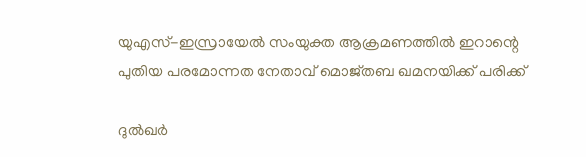യുഎസ്-ഇസ്രായേൽ സംയുക്ത ആക്രമണത്തിൽ ഇറാന്റെ പുതിയ പരമോന്നത നേതാവ് മൊജ്തബ ഖമനയിക്ക് പരിക്ക്

ദുൽഖർ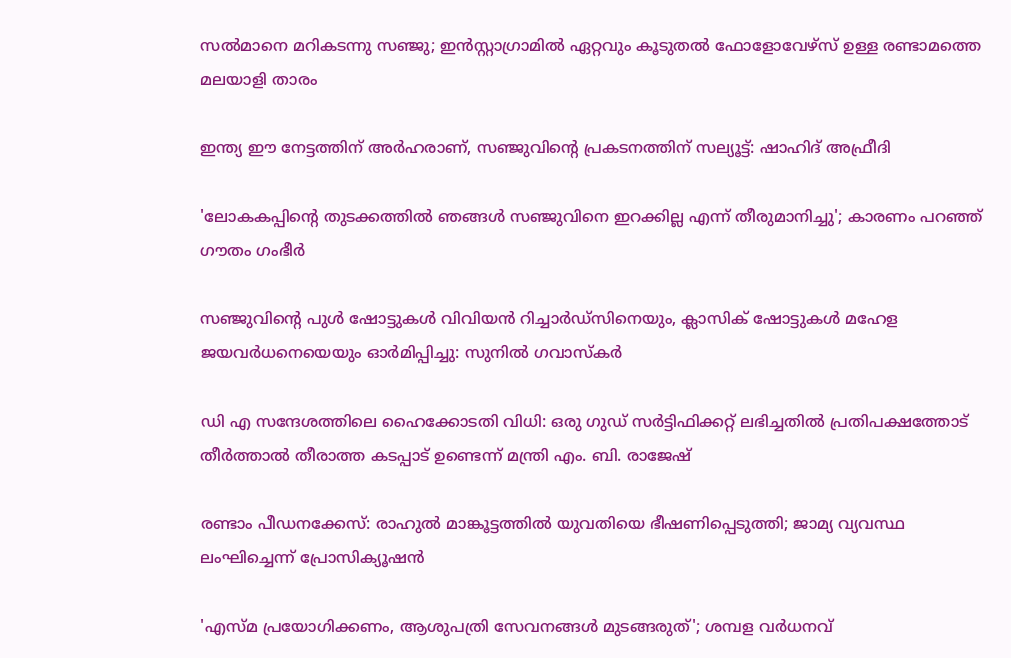സൽമാനെ മറികടന്നു സഞ്ജു; ഇൻസ്റ്റാഗ്രാമിൽ ഏറ്റവും കൂടുതൽ ഫോളോവേഴ്സ് ഉള്ള രണ്ടാമത്തെ മലയാളി താരം

ഇന്ത്യ ഈ നേട്ടത്തിന് അർഹരാണ്, സഞ്ജുവിന്റെ പ്രകടനത്തിന് സല്യൂട്ട്: ഷാഹിദ് അഫ്രീദി

'ലോകകപ്പിന്റെ തുടക്കത്തിൽ ഞങ്ങൾ സഞ്ജുവിനെ ഇറക്കില്ല എന്ന് തീരുമാനിച്ചു'; കാരണം പറഞ്ഞ് ഗൗതം ഗംഭീർ

സഞ്ജുവിന്റെ പുൾ ഷോട്ടുകൾ വിവിയൻ റിച്ചാർഡ്സിനെയും, ക്ലാസിക് ഷോട്ടുകൾ മഹേള ജയവർധനെയെയും ഓർമിപ്പിച്ചു: സുനിൽ ഗവാസ്കർ

ഡി എ സന്ദേശത്തിലെ ഹൈക്കോടതി വിധി: ഒരു ഗുഡ് സര്‍ട്ടിഫിക്കറ്റ് ലഭിച്ചതിൽ പ്രതിപക്ഷത്തോട് തീര്‍ത്താല്‍ തീരാത്ത കടപ്പാട് ഉണ്ടെന്ന് മന്ത്രി എം. ബി. രാജേഷ്

രണ്ടാം പീഡനക്കേസ്: രാഹുൽ മാങ്കൂട്ടത്തിൽ യുവതിയെ ഭീഷണിപ്പെടുത്തി; ജാമ്യ വ്യവസ്ഥ ലംഘിച്ചെന്ന് പ്രോസിക്യൂഷൻ

'എസ്മ പ്രയോഗിക്കണം, ആശുപത്രി സേവനങ്ങള്‍ മുടങ്ങരുത്'; ശമ്പള വര്‍ധനവ്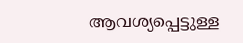ആവശ്യപ്പെട്ടുള്ള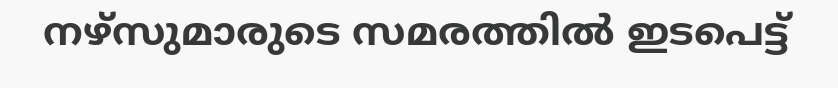നഴ്സുമാരുടെ സമരത്തിൽ ഇടപെട്ട്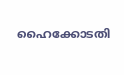ഹൈക്കോടതി